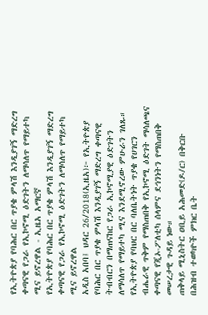የኢትዮጵያ የባሕር በር ጥያቄ ምላሽ እንዲያገኝ ማድረግ ቀጣናዊ የጋራ የኢኮኖሚ ዕድገትን ለማሳለጥ የማይተካ ሚና ይኖረዋል - ኢዜአ አማርኛ
የኢትዮጵያ የባሕር በር ጥያቄ ምላሽ እንዲያገኝ ማድረግ ቀጣናዊ የጋራ የኢኮኖሚ ዕድገትን ለማሳለጥ የማይተካ ሚና ይኖረዋል
አዲስ አበባ፤ ህዳር 26/2018(ኢዜአ)፦ የኢትዮጵያ የባሕር በር ጥያቄ ምላሽ እንዲያገኝ ማድረግ ቀጣናዊ ትብብርን በማጠናከር የጋራ ኢኮኖሚያዊ ዕድገትን ለማሳለጥ የማይተካ ሚና እንደሚኖረው ምሁራን ገለጹ።
የኢትዮጵያ የባህር በር ባለቤትነት ጥያቄ የሀገርን ብሔራዊ ጥቅም የማስጠበቅ የኢኮኖሚ ዕድገት ማሳለጫና ቀጣናዊ የጂኦ-ፖለቲካ ሰላምና ደኅንነትን የማስጠበቅ መሠረታዊ ጉዳይ ነው።
ጠቅላይ ሚኒስትር ዐቢይ አሕመድ(ዶ/ር) በቅርቡ በሕዝብ ተወካዮች ምክር ቤት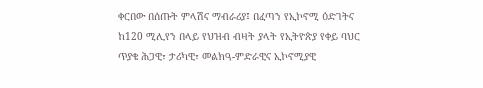ቀርበው በሰጡት ምላሽና ማብራሪያ፤ በፈጣን የኢኮኖሚ ዕድገትና ከ120 ሚሊየን በላይ የህዝብ ብዛት ያላት የኢትዮጵያ የቀይ ባህር ጥያቄ ሕጋዊ፣ ታሪካዊ፣ መልክዓ-ምድራዊና ኢኮኖሚያዊ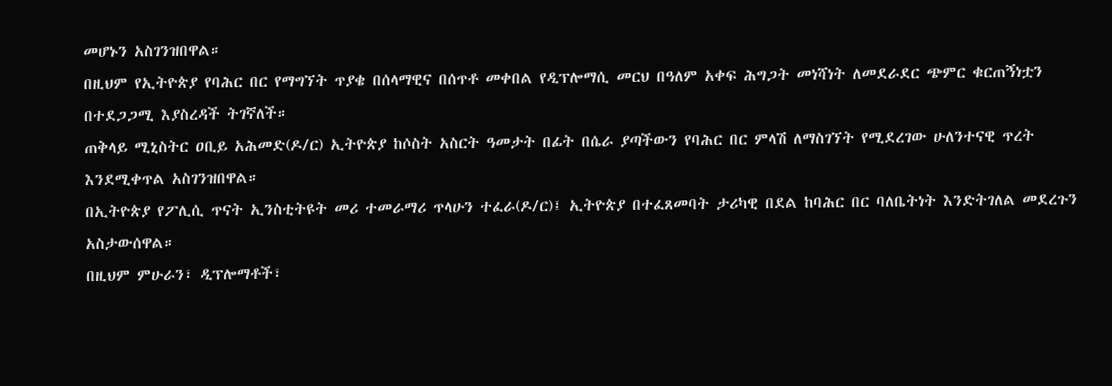መሆኑን አስገንዝበዋል።
በዚህም የኢትዮጵያ የባሕር በር የማግኘት ጥያቄ በሰላማዊና በሰጥቶ መቀበል የዲፕሎማሲ መርህ በዓለም አቀፍ ሕግጋት መነሻነት ለመደራደር ጭምር ቁርጠኝነቷን በተደጋጋሚ እያስረዳች ትገኛለች።
ጠቅላይ ሚኒስትር ዐቢይ አሕመድ(ዶ/ር) ኢትዮጵያ ከሶስት አስርት ዓመታት በፊት በሴራ ያጣችውን የባሕር በር ምላሽ ለማስገኘት የሚደረገው ሁለንተናዊ ጥረት እንደሚቀጥል አስገንዝበዋል።
በኢትዮጵያ የፖሊሲ ጥናት ኢንስቲትዩት መሪ ተመራማሪ ጥላሁን ተፈራ(ዶ/ር)፤ ኢትዮጵያ በተፈጸመባት ታሪካዊ በደል ከባሕር በር ባለቤትነት እንድትገለል መደረጉን አስታውሰዋል።
በዚህም ምሁራን፣ ዲፕሎማቶች፣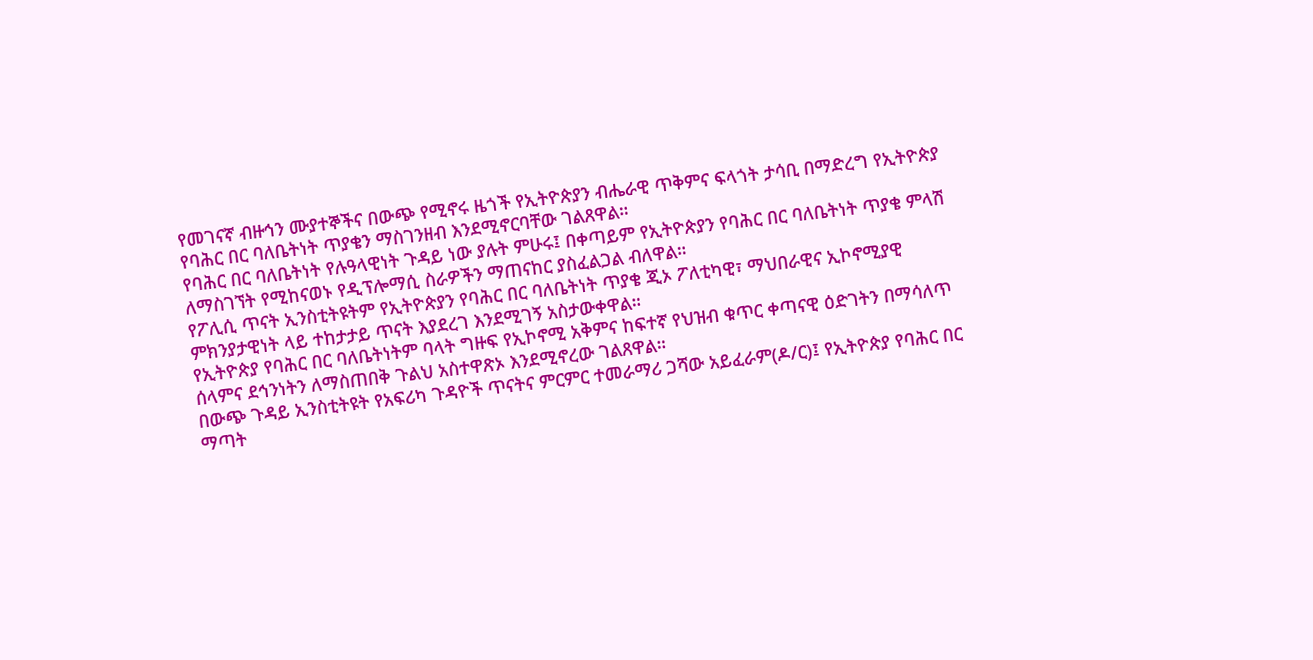የመገናኛ ብዙኅን ሙያተኞችና በውጭ የሚኖሩ ዜጎች የኢትዮጵያን ብሔራዊ ጥቅምና ፍላጎት ታሳቢ በማድረግ የኢትዮጵያ የባሕር በር ባለቤትነት ጥያቄን ማስገንዘብ እንደሚኖርባቸው ገልጸዋል።
የባሕር በር ባለቤትነት የሉዓላዊነት ጉዳይ ነው ያሉት ምሁሩ፤ በቀጣይም የኢትዮጵያን የባሕር በር ባለቤትነት ጥያቄ ምላሽ ለማስገኘት የሚከናወኑ የዲፕሎማሲ ስራዎችን ማጠናከር ያስፈልጋል ብለዋል።
የፖሊሲ ጥናት ኢንስቲትዩትም የኢትዮጵያን የባሕር በር ባለቤትነት ጥያቄ ጂኦ ፖለቲካዊ፣ ማህበራዊና ኢኮኖሚያዊ ምክንያታዊነት ላይ ተከታታይ ጥናት እያደረገ እንደሚገኝ አስታውቀዋል።
የኢትዮጵያ የባሕር በር ባለቤትነትም ባላት ግዙፍ የኢኮኖሚ አቅምና ከፍተኛ የህዝብ ቁጥር ቀጣናዊ ዕድገትን በማሳለጥ ሰላምና ደኅንነትን ለማስጠበቅ ጉልህ አስተዋጽኦ እንደሚኖረው ገልጸዋል።
በውጭ ጉዳይ ኢንስቲትዩት የአፍሪካ ጉዳዮች ጥናትና ምርምር ተመራማሪ ጋሻው አይፈራም(ዶ/ር)፤ የኢትዮጵያ የባሕር በር ማጣት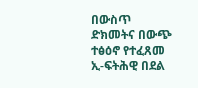በውስጥ ድክመትና በውጭ ተፅዕኖ የተፈጸመ ኢ-ፍትሕዊ በደል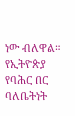ነው ብለዋል።
የኢትዮጵያ የባሕር በር ባለቤትነት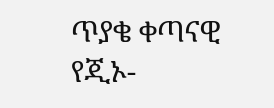ጥያቄ ቀጣናዊ የጂኦ-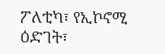ፖለቲካ፣ የኢኮኖሚ ዕድገት፣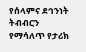የሰላምና ደኅንነት ትብብርን የማሳለጥ የታሪክ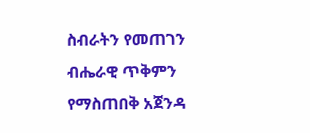ስብራትን የመጠገን ብሔራዊ ጥቅምን የማስጠበቅ አጀንዳ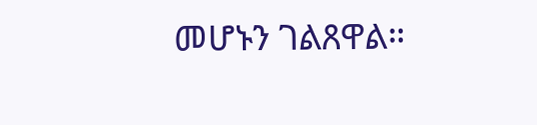መሆኑን ገልጸዋል።